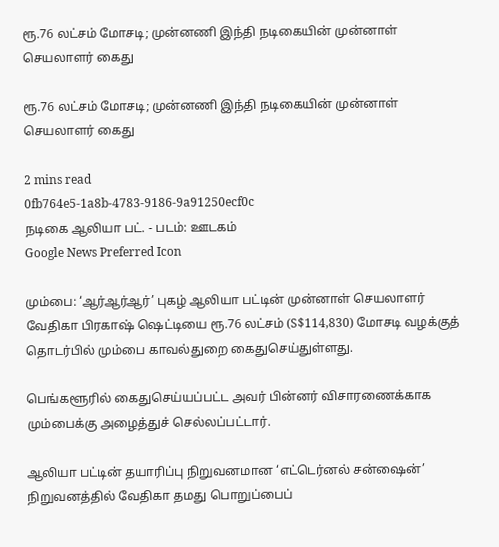ரூ.76 லட்சம் மோசடி; முன்னணி இந்தி நடிகையின் முன்னாள் செயலாளர் கைது

ரூ.76 லட்சம் மோசடி; முன்னணி இந்தி நடிகையின் முன்னாள் செயலாளர் கைது

2 mins read
0fb764e5-1a8b-4783-9186-9a91250ecf0c
நடிகை ஆலியா பட். - படம்: ஊடகம்
Google News Preferred Icon

மும்பை: ‘ஆர்ஆர்ஆர்’ புகழ் ஆலியா பட்டின் முன்னாள் செயலாளர் வேதிகா பிரகாஷ் ஷெட்டியை ரூ.76 லட்சம் (S$114,830) மோசடி வழக்குத் தொடர்பில் மும்பை காவல்துறை கைதுசெய்துள்ளது.

பெங்களூரில் கைதுசெய்யப்பட்ட அவர் பின்னர் விசாரணைக்காக மும்பைக்கு அழைத்துச் செல்லப்பட்டார்.

ஆலியா பட்டின் தயாரிப்பு நிறுவனமான ‘எட்டெர்னல் சன்ஷைன்’ நிறுவனத்தில் வேதிகா தமது பொறுப்பைப்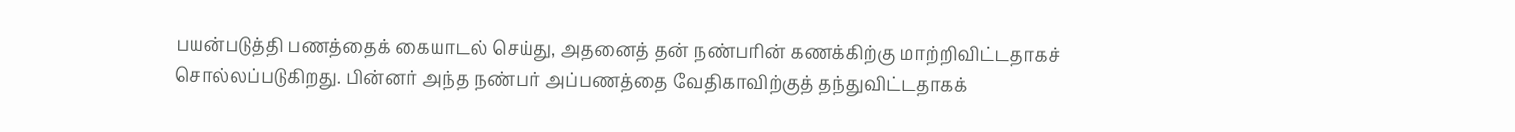பயன்படுத்தி பணத்தைக் கையாடல் செய்து, அதனைத் தன் நண்பரின் கணக்கிற்கு மாற்றிவிட்டதாகச் சொல்லப்படுகிறது. பின்னர் அந்த நண்பர் அப்பணத்தை வேதிகாவிற்குத் தந்துவிட்டதாகக்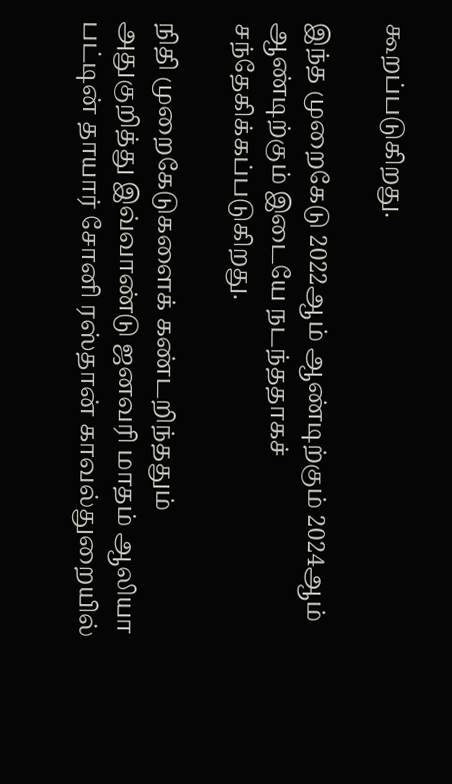கூறப்படுகிறது.

இந்த முறைகேடு 2022ஆம் ஆண்டிற்கும் 2024ஆம் ஆண்டிற்கும் இடையே நடந்ததாகச் சந்தேகிக்கப்படுகிறது.

நிதி முறைகேடுகளைக் கண்டறிந்ததும் அதுகுறித்து இவ்வாண்டு ஜனவரி மாதம் ஆலியா பட்டின் தாயார் சோனி ரஸ்தான் காவல்துறையில்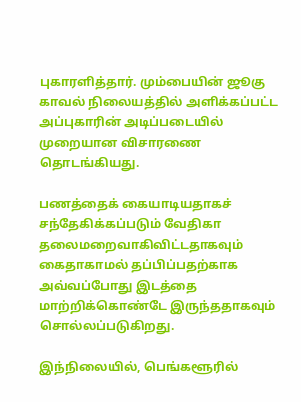புகாரளித்தார். மும்பையின் ஜூகு காவல் நிலையத்தில் அளிக்கப்பட்ட அப்புகாரின் அடிப்படையில் முறையான விசாரணை தொடங்கியது.

பணத்தைக் கையாடியதாகச் சந்தேகிக்கப்படும் வேதிகா தலைமறைவாகிவிட்டதாகவும் கைதாகாமல் தப்பிப்பதற்காக அவ்வப்போது இடத்தை மாற்றிக்கொண்டே இருந்ததாகவும் சொல்லப்படுகிறது.

இந்நிலையில், பெங்களூரில்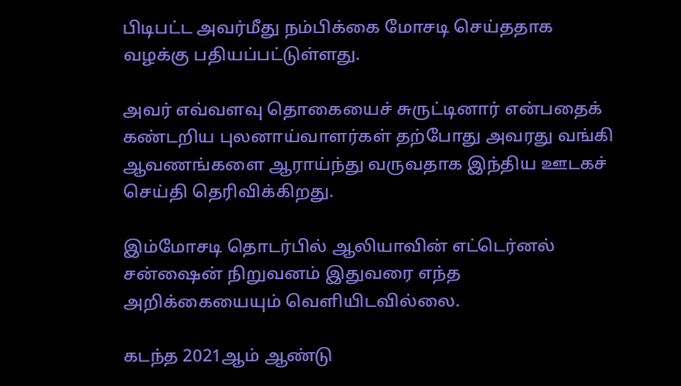பிடிபட்ட அவர்மீது நம்பிக்கை மோசடி செய்ததாக வழக்கு பதியப்பட்டுள்ளது.

அவர் எவ்வளவு தொகையைச் சுருட்டினார் என்பதைக் கண்டறிய புலனாய்வாளர்கள் தற்போது அவரது வங்கி ஆவணங்களை ஆராய்ந்து வருவதாக இந்திய ஊடகச் செய்தி தெரிவிக்கிறது.

இம்மோசடி தொடர்பில் ஆலியாவின் எட்டெர்னல் சன்ஷைன் நிறுவனம் இதுவரை எந்த அறிக்கையையும் வெளியிடவில்லை.

கடந்த 2021ஆம் ஆண்டு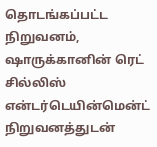தொடங்கப்பட்ட நிறுவனம், ஷாருக்கானின் ரெட் சில்லிஸ் என்டர்டெயின்மென்ட் நிறுவனத்துடன்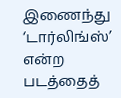இணைந்து ‘டார்லிங்ஸ்’ என்ற படத்தைத்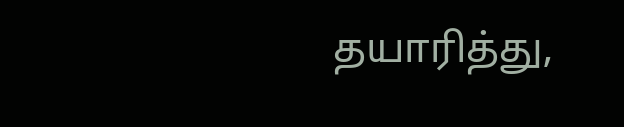தயாரித்து,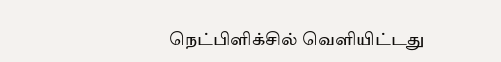நெட்பிளிக்சில் வெளியிட்டது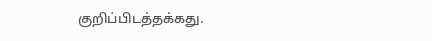குறிப்பிடத்தக்கது.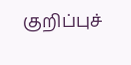குறிப்புச்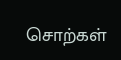சொற்கள்